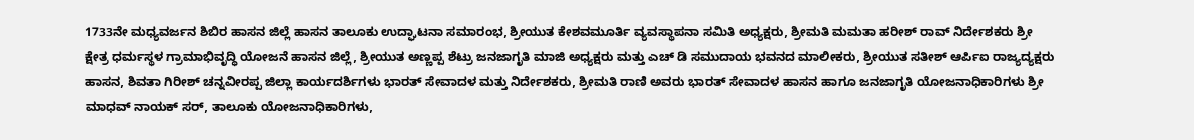1733ನೇ ಮಧ್ಯವರ್ಜನ ಶಿಬಿರ ಹಾಸನ ಜಿಲ್ಲೆ ಹಾಸನ ತಾಲೂಕು ಉದ್ಘಾಟನಾ ಸಮಾರಂಭ, ಶ್ರೀಯುತ ಕೇಶವಮೂರ್ತಿ ವ್ಯವಸ್ಥಾಪನಾ ಸಮಿತಿ ಅಧ್ಯಕ್ಷರು, ಶ್ರೀಮತಿ ಮಮತಾ ಹರೀಶ್ ರಾವ್ ನಿರ್ದೇಶಕರು ಶ್ರೀ ಕ್ಷೇತ್ರ ಧರ್ಮಸ್ಥಳ ಗ್ರಾಮಾಭಿವೃದ್ಧಿ ಯೋಜನೆ ಹಾಸನ ಜಿಲ್ಲೆ, ಶ್ರೀಯುತ ಅಣ್ಣಪ್ಪ ಶೆಟ್ರು ಜನಜಾಗೃತಿ ಮಾಜಿ ಅಧ್ಯಕ್ಷರು ಮತ್ತು ಎಚ್ ಡಿ ಸಮುದಾಯ ಭವನದ ಮಾಲೀಕರು, ಶ್ರೀಯುತ ಸತೀಶ್ ಆರ್ಪಿಐ ರಾಜ್ಯದ್ಯಕ್ಷರು ಹಾಸನ, ಶಿವತಾ ಗಿರೀಶ್ ಚನ್ನವೀರಪ್ಪ ಜಿಲ್ಲಾ ಕಾರ್ಯದರ್ಶಿಗಳು ಭಾರತ್ ಸೇವಾದಳ ಮತ್ತು ನಿರ್ದೇಶಕರು, ಶ್ರೀಮತಿ ರಾಣಿ ಅವರು ಭಾರತ್ ಸೇವಾದಳ ಹಾಸನ ಹಾಗೂ ಜನಜಾಗೃತಿ ಯೋಜನಾಧಿಕಾರಿಗಳು ಶ್ರೀ ಮಾಧವ್ ನಾಯಕ್ ಸರ್, ತಾಲೂಕು ಯೋಜನಾಧಿಕಾರಿಗಳು,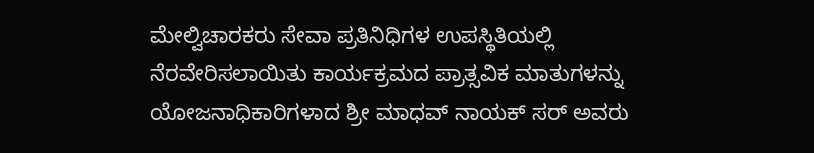ಮೇಲ್ವಿಚಾರಕರು ಸೇವಾ ಪ್ರತಿನಿಧಿಗಳ ಉಪಸ್ಥಿತಿಯಲ್ಲಿ ನೆರವೇರಿಸಲಾಯಿತು ಕಾರ್ಯಕ್ರಮದ ಪ್ರಾತ್ಸವಿಕ ಮಾತುಗಳನ್ನು ಯೋಜನಾಧಿಕಾರಿಗಳಾದ ಶ್ರೀ ಮಾಧವ್ ನಾಯಕ್ ಸರ್ ಅವರು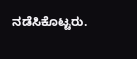ನಡೆಸಿಕೊಟ್ಟರು.